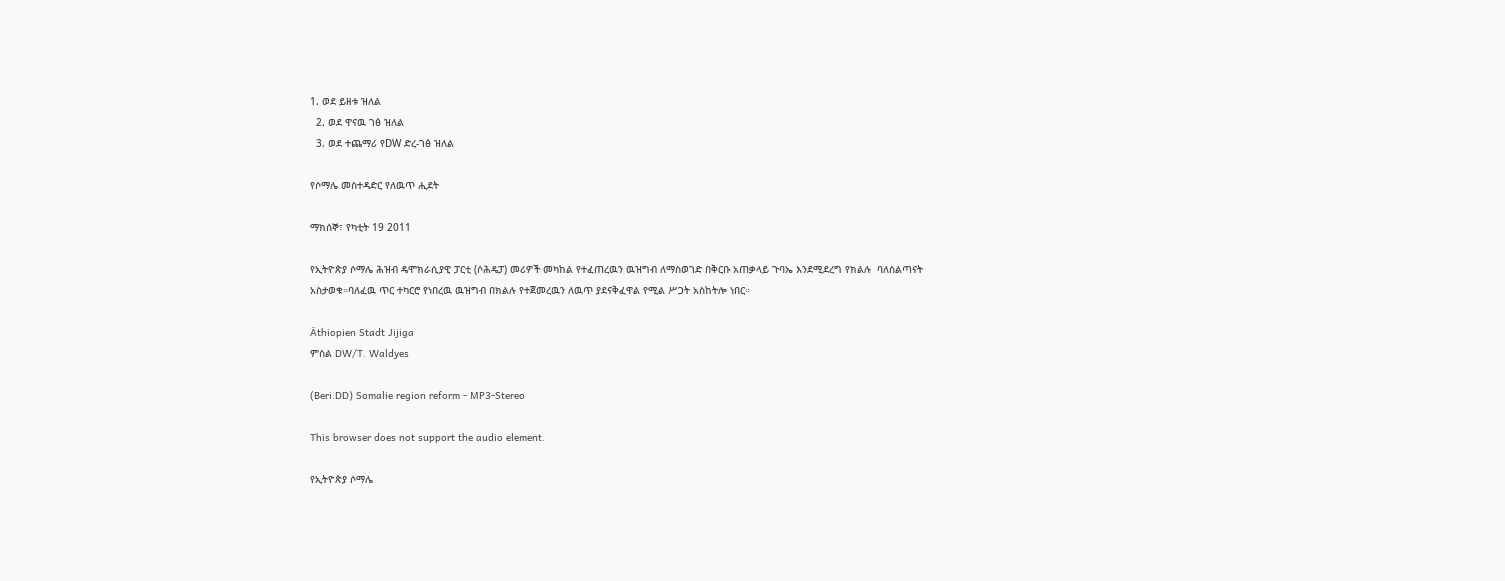1. ወደ ይዘቱ ዝለል
  2. ወደ ዋናዉ ገፅ ዝለል
  3. ወደ ተጨማሪ የDW ድረ-ገፅ ዝለል

የሶማሌ መስተዳድር የለዉጥ ሒደት

ማክሰኞ፣ የካቲት 19 2011

የኢትዮጵያ ሶማሌ ሕዝብ ዴሞክራሲያዊ ፓርቲ (ሶሕዴፓ) መሪዎች መካከል የተፈጠረዉን ዉዝግብ ለማስወገድ በቅርቡ አጠቃላይ ጉባኤ እንደሚደረግ የክልሉ  ባለስልጣናት አስታወቁ።ባለፈዉ ጥር ተካርሮ የነበረዉ ዉዝግብ በክልሉ የተጀመረዉን ለዉጥ ያደናቅፈዋል የሚል ሥጋት አስከትሎ ነበር።

Äthiopien Stadt Jijiga
ምስል DW/T. Waldyes

(Beri.DD) Somalie region reform - MP3-Stereo

This browser does not support the audio element.

የኢትዮጵያ ሶማሌ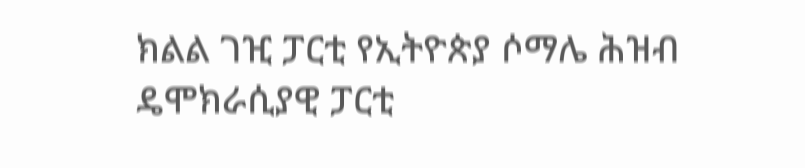ክልል ገዢ ፓርቲ የኢትዮጵያ ሶማሌ ሕዝብ ዴሞክራሲያዊ ፓርቲ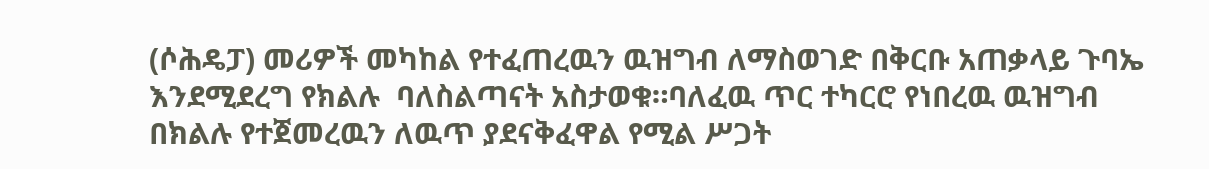(ሶሕዴፓ) መሪዎች መካከል የተፈጠረዉን ዉዝግብ ለማስወገድ በቅርቡ አጠቃላይ ጉባኤ እንደሚደረግ የክልሉ  ባለስልጣናት አስታወቁ።ባለፈዉ ጥር ተካርሮ የነበረዉ ዉዝግብ በክልሉ የተጀመረዉን ለዉጥ ያደናቅፈዋል የሚል ሥጋት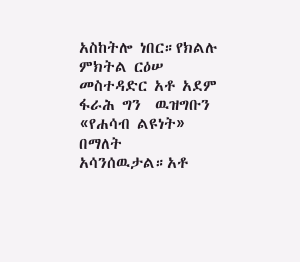አስከትሎ ነበር።የክልሉ ምክትል ርዕሠ መስተዳድር አቶ አደም ፋራሕ ግን  ዉዝግቡን «የሐሳብ ልዩነት» በማለት አሳንሰዉታል።አቶ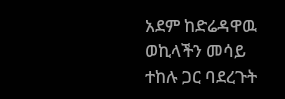አደም ከድሬዳዋዉ ወኪላችን መሳይ ተከሉ ጋር ባደረጉት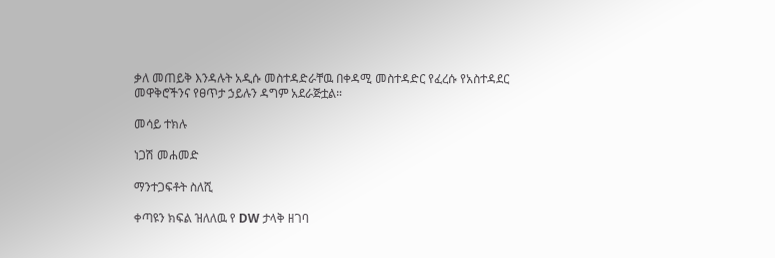ቃለ መጠይቅ እንዳሉት አዲሱ መስተዳድራቸዉ በቀዳሚ መስተዳድር የፈረሱ የአስተዳደር መዋቅሮችንና የፀጥታ ኃይሉን ዳግም አደራጅቷል።

መሳይ ተክሉ

ነጋሽ መሐመድ

ማንተጋፍቶት ስለሺ

ቀጣዩን ክፍል ዝለለዉ የ DW ታላቅ ዘገባ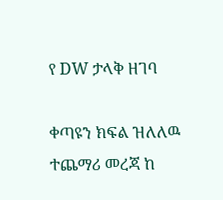የ DW ታላቅ ዘገባ

ቀጣዩን ክፍል ዝለለዉ ተጨማሪ መረጃ ከ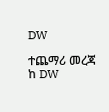DW

ተጨማሪ መረጃ ከ DW